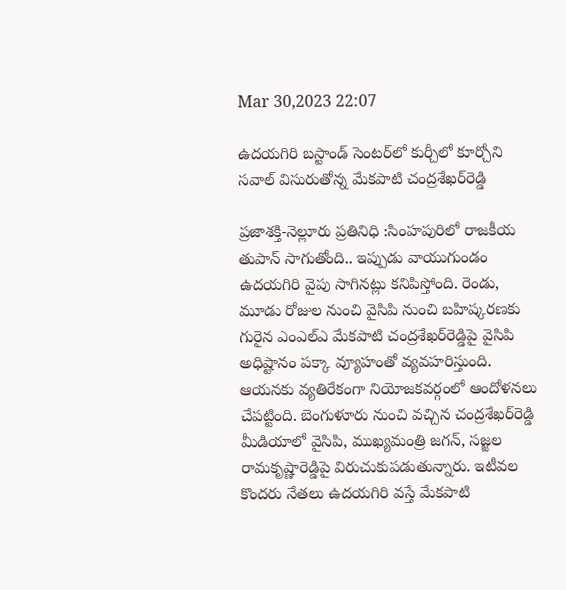Mar 30,2023 22:07

ఉదయగిరి బస్టాండ్‌ సెంటర్‌లో కుర్చీలో కూర్చోని సవాల్‌ విసురుతోన్న మేకపాటి చంద్రశేఖర్‌రెడ్డి

ప్రజాశక్తి-నెల్లూరు ప్రతినిధి :సింహపురిలో రాజకీయ తుపాన్‌ సాగుతోంది.. ఇప్పుడు వాయుగుండం ఉదయగిరి వైపు సాగినట్లు కనిపిస్తోంది. రెండు, మూడు రోజుల నుంచి వైసిపి నుంచి బహిష్కరణకు గురైన ఎంఎల్‌ఎ మేకపాటి చంద్రశేఖర్‌రెడ్డిపై వైసిపి అధిష్టానం పక్కా వ్యూహంతో వ్యవహరిస్తుంది. ఆయనకు వ్యతిరేకంగా నియోజకవర్గంలో ఆందోళనలు చేపట్టింది. బెంగుళూరు నుంచి వచ్చిన చంద్రశేఖర్‌రెడ్డి మీడియాలో వైసిపి, ముఖ్యమంత్రి జగన్‌, సజ్జల రామకృష్ణారెడ్డిపై విరుచుకుపడుతున్నారు. ఇటీవల కొందరు నేతలు ఉదయగిరి వస్తే మేకపాటి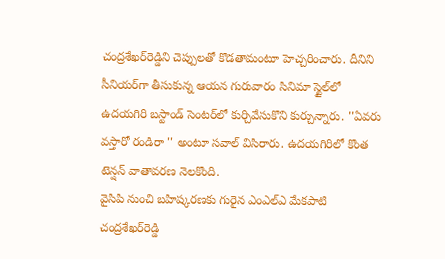చంద్రశేఖర్‌రెడ్డిని చెప్పులతో కొడతామంటూ హెచ్చరించారు. దీనిని సీనియర్‌గా తీసుకున్న ఆయన గురువారం సినిమా స్టైల్‌లో ఉదయగిరి బస్టాండ్‌ సెంటర్‌లో కుర్చివేసుకొని కుర్చున్నారు. ''ఏవరు వస్తారో రండిరా '' అంటూ సవాల్‌ విసిరారు. ఉదయగిరిలో కొంత టెన్షన్‌ వాతావరణ నెలకొంది.
వైసిపి నుంచి బహిష్కరణకు గురైన ఎంఎల్‌ఎ మేకపాటి చంద్రశేఖర్‌రెడ్డి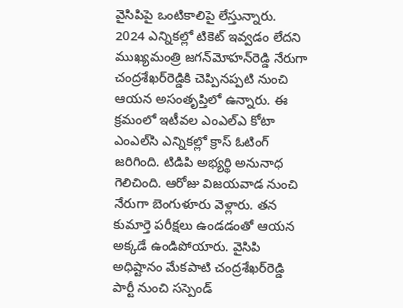వైసిపిపై ఒంటికాలిపై లేస్తున్నారు. 2024 ఎన్నికల్లో టికెట్‌ ఇవ్వడం లేదని ముఖ్యమంత్రి జగన్‌మోహన్‌రెడ్డి నేరుగా చంద్రశేఖర్‌రెడ్డికి చెప్పినప్పటి నుంచి ఆయన అసంతృప్తిలో ఉన్నారు. ఈ క్రమంలో ఇటీవల ఎంఎల్‌ఎ కోటా ఎంఎల్‌సి ఎన్నికల్లో క్రాస్‌ ఓటింగ్‌ జరిగింది. టిడిపి అభ్యర్థి అనునాధ గెలిచింది. ఆరోజు విజయవాడ నుంచి నేరుగా బెంగుళూరు వెళ్లారు. తన కుమార్తె పరీక్షలు ఉండడంతో ఆయన అక్కడే ఉండిపోయారు. వైసిపి అధిష్టానం మేకపాటి చంద్రశేఖర్‌రెడ్డి పార్టీ నుంచి సస్పెండ్‌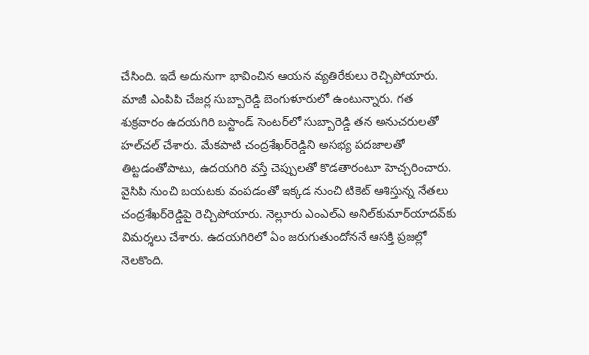చేసింది. ఇదే అదునుగా భావించిన ఆయన వ్యతిరేకులు రెచ్చిపోయారు. మాజీ ఎంపిపి చేజర్ల సుబ్బారెడ్డి బెంగుళూరులో ఉంటున్నారు. గత శుక్రవారం ఉదయగిరి బస్టాండ్‌ సెంటర్‌లో సుబ్బారెడ్డి తన అనుచరులతో హల్‌చల్‌ చేశారు. మేకపాటి చంద్రశేఖర్‌రెడ్డిని అసభ్య పదజాలతో తిట్టడంతోపాటు, ఉదయగిరి వస్తే చెప్పులతో కొడతారంటూ హెచ్చరించారు. వైసిపి నుంచి బయటకు వంపడంతో ఇక్కడ నుంచి టికెట్‌ ఆశిస్తున్న నేతలు చంద్రశేఖర్‌రెడ్డిపై రెచ్చిపోయారు. నెల్లూరు ఎంఎల్‌ఎ అనిల్‌కుమార్‌యాదవ్‌కు విమర్శలు చేశారు. ఉదయగిరిలో ఏం జరుగుతుందోననే ఆసక్తి ప్రజల్లో నెలకొంది.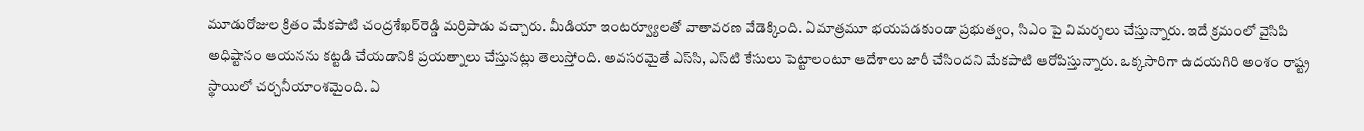మూడురోజుల క్రితం మేకపాటి చంద్రశేఖర్‌రెడ్డి మర్రిపాడు వచ్చారు. మీడియా ఇంటర్వ్యూలతో వాతావరణ వేడెక్కింది. ఏమాత్రమూ భయపడకుండా ప్రభుత్వం, సిఎం పై విమర్శలు చేస్తున్నారు. ఇదే క్రమంలో వైసిపి అధిష్టానం ఆయనను కట్టడి చేయడానికి ప్రయత్నాలు చేస్తునట్లు తెలుస్తోంది. అవసరమైతే ఎస్‌సి, ఎస్‌టి కేసులు పెట్టాలంటూ ఆదేశాలు జారీ చేసిందని మేకపాటి ఆరోపిస్తున్నారు. ఒక్కసారిగా ఉదయగిరి అంశం రాష్ట్ర స్థాయిలో చర్చనీయాంశమైంది. ఏ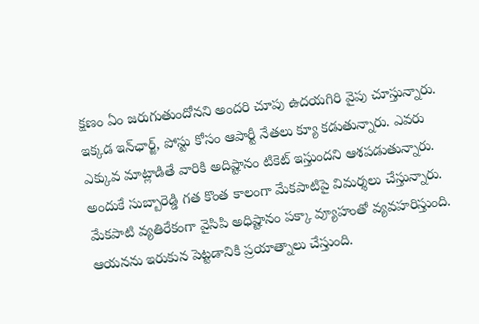క్షణం ఏం జరుగుతుందోనని అందరి చూపు ఉదయగిరి వైపు చూస్తున్నారు. ఇక్కడ ఇన్‌ఛార్జ్‌, పోస్టు కోసం ఆపార్టీ నేతలు క్యూ కడుతున్నారు. ఎవరు ఎక్కువ మాట్లాడితే వారికి అదిష్టానం టికెట్‌ ఇస్తుందని ఆశపడుతున్నారు. అందుకే సుబ్బారెడ్డి గత కొంత కాలంగా మేకపాటిపై విమర్శలు చేస్తున్నారు. మేకపాటి వ్యతిరేకంగా వైసిపి అధిష్టానం పక్కా వ్యూహంతో వ్యవహరిస్తుంది. ఆయనను ఇరుకున పెట్టడానికి ప్రయాత్నాలు చేస్తుంది.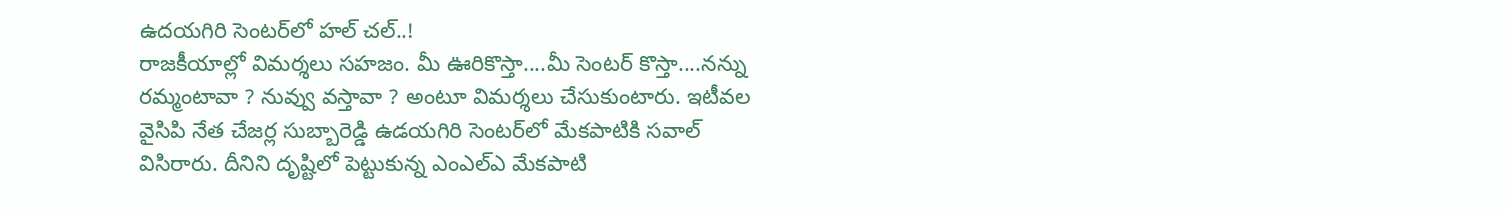ఉదయగిరి సెంటర్‌లో హల్‌ చల్‌..!
రాజకీయాల్లో విమర్శలు సహజం. మీ ఊరికొస్తా....మీ సెంటర్‌ కొస్తా....నన్ను రమ్మంటావా ? నువ్వు వస్తావా ? అంటూ విమర్శలు చేసుకుంటారు. ఇటీవల వైసిపి నేత చేజర్ల సుబ్బారెడ్డి ఉడయగిరి సెంటర్‌లో మేకపాటికి సవాల్‌ విసిరారు. దీనిని దృష్టిలో పెట్టుకున్న ఎంఎల్‌ఎ మేకపాటి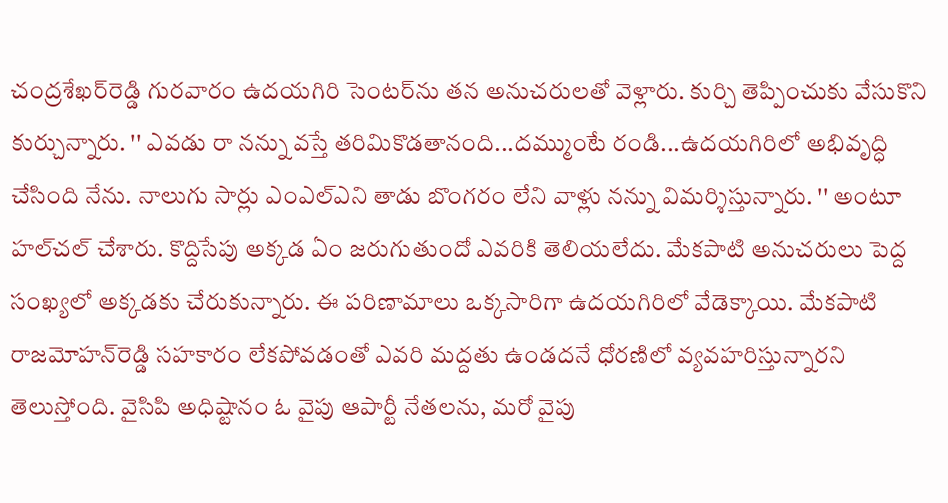చంద్రశేఖర్‌రెడ్డి గురవారం ఉదయగిరి సెంటర్‌ను తన అనుచరులతో వెళ్లారు. కుర్చి తెప్పించుకు వేసుకొని కుర్చున్నారు. '' ఎవడు రా నన్ను వస్తే తరిమికొడతానంది...దమ్ముంటే రండి...ఉదయగిరిలో అభివృద్ధి చేసింది నేను. నాలుగు సార్లు ఎంఎల్‌ఎని తాడు బొంగరం లేని వాళ్లు నన్ను విమర్శిస్తున్నారు. '' అంటూ హల్‌చల్‌ చేశారు. కొద్దిసేపు అక్కడ ఏం జరుగుతుందో ఎవరికి తెలియలేదు. మేకపాటి అనుచరులు పెద్ద సంఖ్యలో అక్కడకు చేరుకున్నారు. ఈ పరిణామాలు ఒక్కసారిగా ఉదయగిరిలో వేడెక్కాయి. మేకపాటి రాజమోహన్‌రెడ్డి సహకారం లేకపోవడంతో ఎవరి మద్దతు ఉండదనే ధోరణిలో వ్యవహరిస్తున్నారని తెలుస్తోంది. వైసిపి అధిష్టానం ఓ వైపు ఆపార్టీ నేతలను, మరో వైపు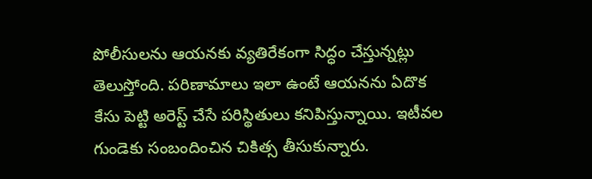పోలీసులను ఆయనకు వ్యతిరేకంగా సిద్ధం చేస్తున్నట్లు తెలుస్తోంది. పరిణామాలు ఇలా ఉంటే ఆయనను ఏదొక కేసు పెట్టి అరెస్ట్‌ చేసే పరిస్థితులు కనిపిస్తున్నాయి. ఇటీవల గుండెకు సంబందించిన చికిత్స తీసుకున్నారు.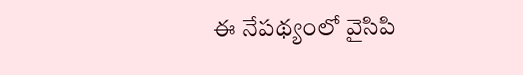ఈ నేపథ్యంలో వైసిపి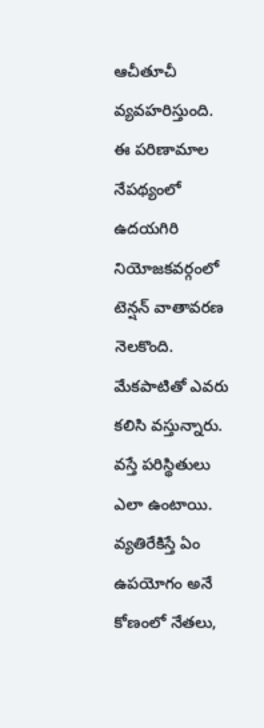ఆచీతూచీ వ్యవహరిస్తుంది. ఈ పరిణామాల నేపథ్యంలో ఉదయగిరి నియోజకవర్గంలో టెన్షన్‌ వాతావరణ నెలకొంది. మేకపాటితో ఎవరు కలిసి వస్తున్నారు. వస్తే పరిస్థితులు ఎలా ఉంటాయి. వ్యతిరేకిస్తే ఏం ఉపయోగం అనే కోణంలో నేతలు,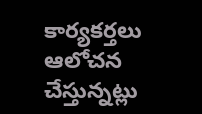కార్యకర్తలు ఆలోచన చేస్తున్నట్లు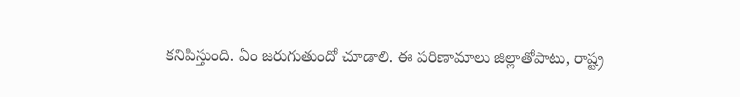కనిపిస్తుంది. ఏం జరుగుతుందో చూడాలి. ఈ పరిణామాలు జిల్లాతోపాటు, రాష్ట్ర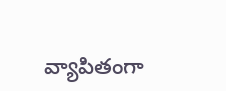వ్యాపితంగా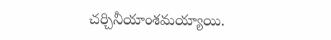చర్చినీయాంశమయ్యాయి.